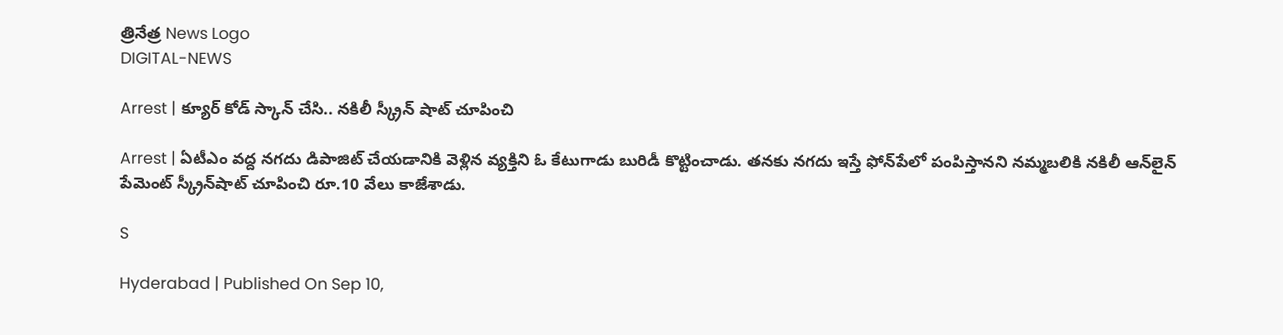త్రినేత్ర News Logo
DIGITAL-NEWS

Arrest | క్యూర్ కోడ్‌ స్కాన్ చేసి.. న‌కిలీ స్క్రీన్ షాట్ చూపించి

Arrest | ఏటీఎం వ‌ద్ద న‌గ‌దు డిపాజిట్ చేయడానికి వెళ్లిన వ్య‌క్తిని ఓ కేటుగాడు బురిడీ కొట్టించాడు. త‌న‌కు న‌గ‌దు ఇస్తే ఫోన్‌పేలో పంపిస్తాన‌ని న‌మ్మ‌బ‌లికి న‌కిలీ ఆన్‌లైన్ పేమెంట్ స్క్రీన్‌షాట్ చూపించి రూ.10 వేలు కాజేశాడు.

S

Hyderabad | Published On Sep 10,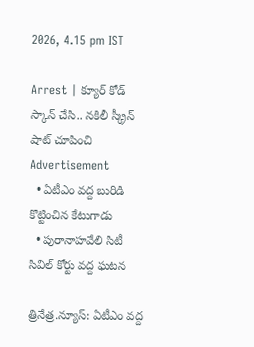2026, 4.15 pm IST

Arrest | క్యూర్ కోడ్‌ స్కాన్ చేసి.. న‌కిలీ స్క్రీన్ షాట్ చూపించి
Advertisement
  • ఏటీఎం వ‌ద్ద బురిడి కొట్టించిన కేటుగాడు
  • పురానాహ‌వేలి సిటీ సివిల్ కోర్టు వ‌ద్ద ఘ‌ట‌న‌

త్రినేత్ర‌.న్యూస్‌: ఏటీఎం వ‌ద్ద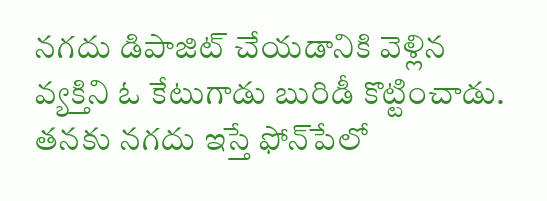న‌గ‌దు డిపాజిట్ చేయడానికి వెళ్లిన వ్య‌క్తిని ఓ కేటుగాడు బురిడీ కొట్టించాడు. త‌న‌కు న‌గ‌దు ఇస్తే ఫోన్‌పేలో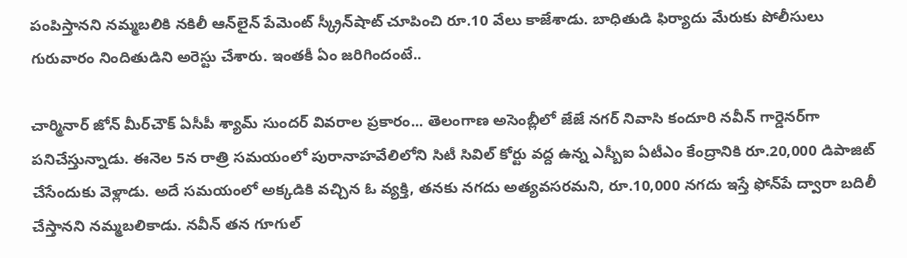పంపిస్తాన‌ని న‌మ్మ‌బ‌లికి న‌కిలీ ఆన్‌లైన్ పేమెంట్ స్క్రీన్‌షాట్ చూపించి రూ.10 వేలు కాజేశాడు. బాధితుడి ఫిర్యాదు మేరుకు పోలీసులు గురువారం నిందితుడిని అరెస్టు చేశారు. ఇంత‌కీ ఏం జ‌రిగిందంటే..

చార్మినార్ జోన్ మీర్‌చౌక్‌ ఏసీపీ శ్యామ్ సుందర్ వివ‌రాల ప్ర‌కారం... తెలంగాణ‌ అసెంబ్లీలో జేజే నగర్ నివాసి కందూరి నవీన్ గార్డెనర్‌గా పనిచేస్తున్నాడు. ఈనెల 5న రాత్రి స‌మ‌యంలో పురానాహవేలిలోని సిటీ సివిల్ కోర్టు వద్ద ఉన్న ఎస్బీఐ ఏటీఎం కేంద్రానికి రూ.20,000 డిపాజిట్ చేసేందుకు వెళ్లాడు. అదే సమయంలో అక్కడికి వచ్చిన ఓ వ్యక్తి, తనకు నగదు అత్యవసరమని, రూ.10,000 నగదు ఇస్తే ఫోన్‌పే ద్వారా బదిలీ చేస్తానని నమ్మబలికాడు. నవీన్ తన గూగుల్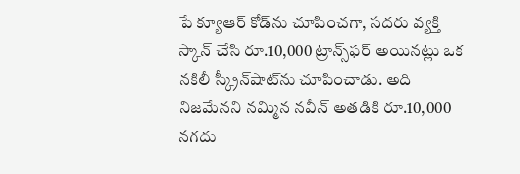పే క్యూఆర్ కోడ్‌ను చూపించగా, సదరు వ్యక్తి స్కాన్ చేసి రూ.10,000 ట్రాన్స్‌ఫర్ అయినట్లు ఒక నకిలీ స్క్రీన్‌షాట్‌ను చూపించాడు. అది నిజమేనని నమ్మిన నవీన్ అతడికి రూ.10,000 నగదు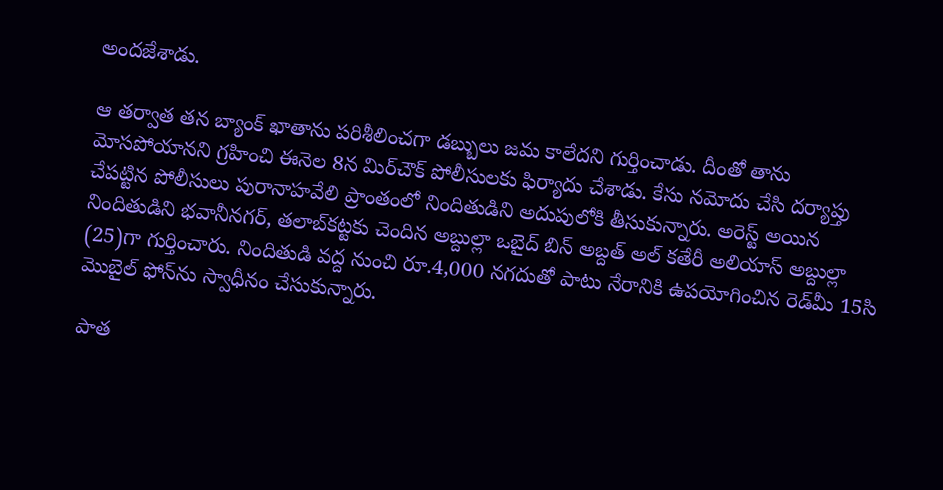అందజేశాడు.

ఆ తర్వాత తన బ్యాంక్ ఖాతాను పరిశీలించగా డబ్బులు జమ కాలేదని గుర్తించాడు. దీంతో తాను మోసపోయానని గ్రహించి ఈనెల 8న మిర్‌చౌక్ పోలీసులకు ఫిర్యాదు చేశాడు. కేసు నమోదు చేసి ద‌ర్యాప్తు చేప‌ట్టిన‌ పోలీసులు పురానాహవేలి ప్రాంతంలో నిందితుడిని అదుపులోకి తీసుకున్నారు. అరెస్ట్ అయిన నిందితుడిని భవానీనగర్, తలాబ్‌కట్టకు చెందిన అబ్దుల్లా ఒబైద్ బిన్ అబ్దత్ అల్ కతేరీ అలియాస్ అబ్దుల్లా (25)గా గుర్తించారు. నిందితుడి వద్ద నుంచి రూ.4,000 నగదుతో పాటు నేరానికి ఉపయోగించిన రెడ్‌మీ 15సి మొబైల్ ఫోన్‌ను స్వాధీనం చేసుకున్నారు.

పాత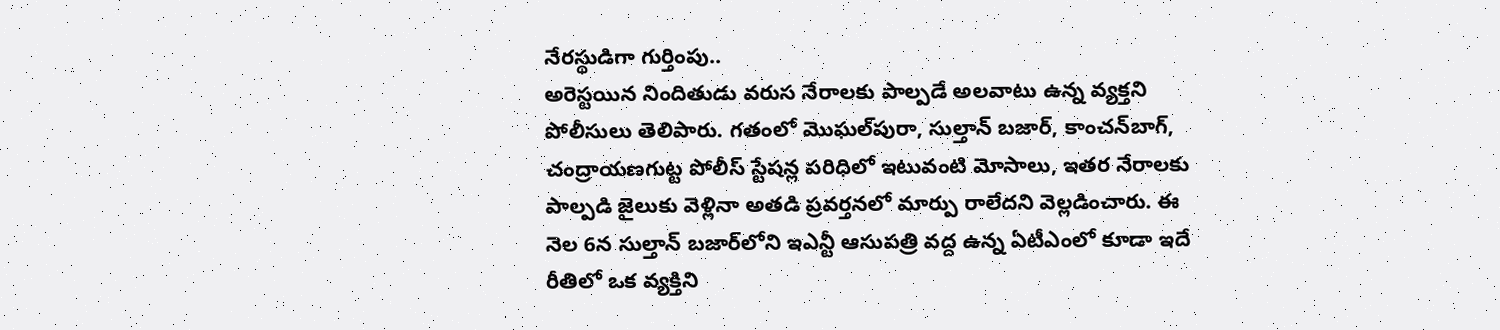నేరస్థుడిగా గుర్తింపు..
అరెస్టయిన నిందితుడు వరుస నేరాలకు పాల్పడే అలవాటు ఉన్న వ్యక్తని పోలీసులు తెలిపారు. గతంలో మొఘల్‌పురా, సుల్తాన్ బజార్, కాంచన్‌బాగ్, చంద్రాయణగుట్ట పోలీస్ స్టేషన్ల పరిధిలో ఇటువంటి మోసాలు, ఇతర నేరాలకు పాల్పడి జైలుకు వెళ్లినా అతడి ప్రవర్తనలో మార్పు రాలేదని వెల్లడించారు. ఈ నెల 6న సుల్తాన్ బజార్‌లోని ఇఎన్టీ ఆసుపత్రి వద్ద ఉన్న ఏటీఎంలో కూడా ఇదే రీతిలో ఒక వ్యక్తిని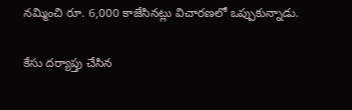నమ్మించి రూ. 6,000 కాజేసినట్లు విచారణలో ఒప్పుకున్నాడు.

కేసు ద‌ర్యాప్తు చేసిన‌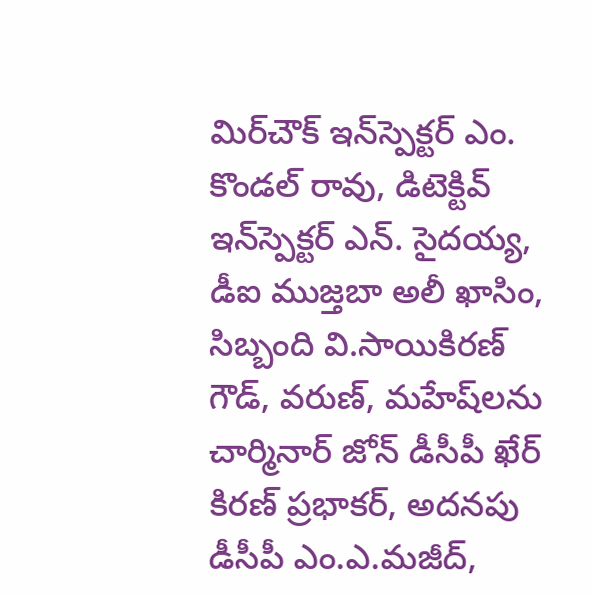మిర్‌చౌక్ ఇన్‌స్పెక్టర్ ఎం. కొండల్ రావు, డిటెక్టివ్ ఇన్‌స్పెక్టర్ ఎన్. సైదయ్య, డీఐ ముజ్తబా అలీ ఖాసిం, సిబ్బంది వి.సాయికిరణ్ గౌడ్, వరుణ్, మహేష్‌లను చార్మినార్ జోన్ డీసీపీ ఖేర్ కిరణ్ ప్రభాకర్, అదనపు డీసీపీ ఎం.ఎ.మజీద్,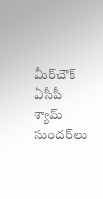మీర్‌చౌక్ ఏసీపీ శ్యామ్ సుందర్‌లు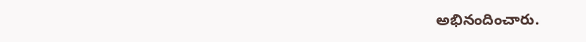అభినందించారు.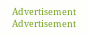Advertisement
Advertisement